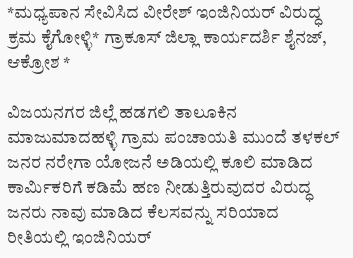*ಮಧ್ಯಪಾನ ಸೇವಿಸಿದ ವೀರೇಶ್ ಇಂಜಿನಿಯರ್ ವಿರುದ್ಧ ಕ್ರಮ ಕೈಗೋಳ್ಳಿ* ಗ್ರಾಕೂಸ್ ಜಿಲ್ಲಾ ಕಾರ್ಯದರ್ಶಿ ಶೈನಜ್, ಆಕ್ರೋಶ *

ವಿಜಯನಗರ ಜಿಲ್ಲೆ ಹಡಗಲಿ ತಾಲೂಕಿನ ಮಾಜುಮಾದಹಳ್ಳಿ ಗ್ರಾಮ ಪಂಚಾಯತಿ ಮುಂದೆ ತಳಕಲ್ ಜನರ ನರೇಗಾ ಯೋಜನೆ ಅಡಿಯಲ್ಲಿ ಕೂಲಿ ಮಾಡಿದ ಕಾರ್ಮಿಕರಿಗೆ ಕಡಿಮೆ ಹಣ ನೀಡುತ್ತಿರುವುದರ ವಿರುದ್ಧ ಜನರು ನಾವು ಮಾಡಿದ ಕೆಲಸವನ್ನು ಸರಿಯಾದ ರೀತಿಯಲ್ಲಿ ಇಂಜಿನಿಯರ್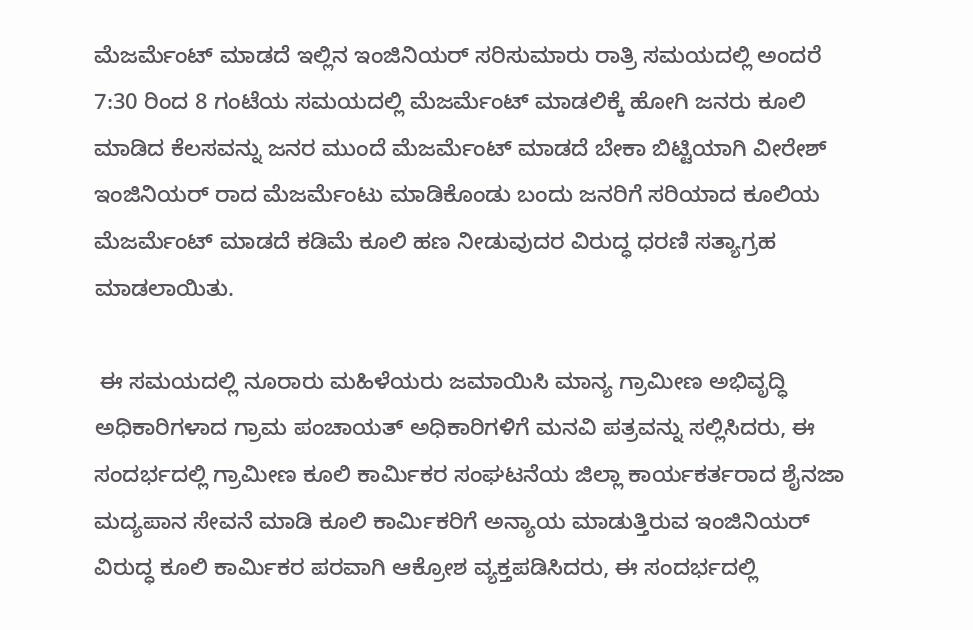ಮೆಜರ್ಮೆಂಟ್ ಮಾಡದೆ ಇಲ್ಲಿನ ಇಂಜಿನಿಯರ್ ಸರಿಸುಮಾರು ರಾತ್ರಿ ಸಮಯದಲ್ಲಿ ಅಂದರೆ 7:30 ರಿಂದ 8 ಗಂಟೆಯ ಸಮಯದಲ್ಲಿ ಮೆಜರ್ಮೆಂಟ್ ಮಾಡಲಿಕ್ಕೆ ಹೋಗಿ ಜನರು ಕೂಲಿ ಮಾಡಿದ ಕೆಲಸವನ್ನು ಜನರ ಮುಂದೆ ಮೆಜರ್ಮೆಂಟ್ ಮಾಡದೆ ಬೇಕಾ ಬಿಟ್ಟಿಯಾಗಿ ವೀರೇಶ್ ಇಂಜಿನಿಯರ್ ರಾದ ಮೆಜರ್ಮೆಂಟು ಮಾಡಿಕೊಂಡು ಬಂದು ಜನರಿಗೆ ಸರಿಯಾದ ಕೂಲಿಯ ಮೆಜರ್ಮೆಂಟ್ ಮಾಡದೆ ಕಡಿಮೆ ಕೂಲಿ ಹಣ ನೀಡುವುದರ ವಿರುದ್ಧ ಧರಣಿ ಸತ್ಯಾಗ್ರಹ ಮಾಡಲಾಯಿತು.

 ಈ ಸಮಯದಲ್ಲಿ ನೂರಾರು ಮಹಿಳೆಯರು ಜಮಾಯಿಸಿ ಮಾನ್ಯ ಗ್ರಾಮೀಣ ಅಭಿವೃದ್ಧಿ ಅಧಿಕಾರಿಗಳಾದ ಗ್ರಾಮ ಪಂಚಾಯತ್ ಅಧಿಕಾರಿಗಳಿಗೆ ಮನವಿ ಪತ್ರವನ್ನು ಸಲ್ಲಿಸಿದರು, ಈ ಸಂದರ್ಭದಲ್ಲಿ ಗ್ರಾಮೀಣ ಕೂಲಿ ಕಾರ್ಮಿಕರ ಸಂಘಟನೆಯ ಜಿಲ್ಲಾ ಕಾರ್ಯಕರ್ತರಾದ ಶೈನಜಾ ಮದ್ಯಪಾನ ಸೇವನೆ ಮಾಡಿ ಕೂಲಿ ಕಾರ್ಮಿಕರಿಗೆ ಅನ್ಯಾಯ ಮಾಡುತ್ತಿರುವ ಇಂಜಿನಿಯರ್ ವಿರುದ್ಧ ಕೂಲಿ ಕಾರ್ಮಿಕರ ಪರವಾಗಿ ಆಕ್ರೋಶ ವ್ಯಕ್ತಪಡಿಸಿದರು, ಈ ಸಂದರ್ಭದಲ್ಲಿ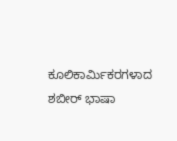ಕೂಲಿಕಾರ್ಮಿಕರಗಳಾದ ಶಬೀರ್ ಭಾಷಾ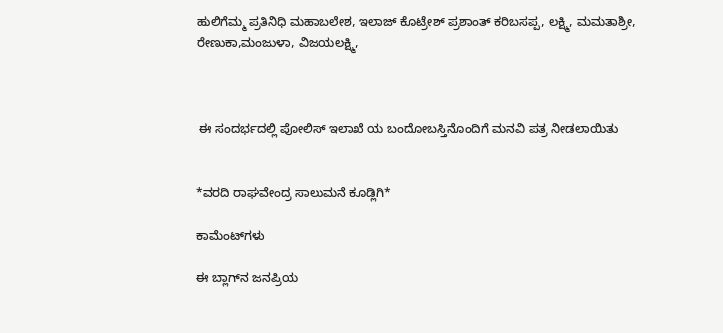ಹುಲಿಗೆಮ್ಮ ಪ್ರತಿನಿಧಿ ಮಹಾಬಲೇಶ, ಇಲಾಜ್ ಕೊಟ್ರೇಶ್ ಪ್ರಶಾಂತ್ ಕರಿಬಸಪ್ಪ, ಲಕ್ಷ್ಮಿ, ಮಮತಾಶ್ರೀ, ರೇಣುಕಾ,ಮಂಜುಳಾ, ವಿಜಯಲಕ್ಷ್ಮಿ,



 ಈ ಸಂದರ್ಭದಲ್ಲಿ ಪೋಲಿಸ್ ಇಲಾಖೆ ಯ ಬಂದೋಬಸ್ತಿನೊಂದಿಗೆ ಮನವಿ ಪತ್ರ ನೀಡಲಾಯಿತು


*ವರದಿ ರಾಘವೇಂದ್ರ ಸಾಲುಮನೆ ಕೂಡ್ಲಿಗಿ*

ಕಾಮೆಂಟ್‌ಗಳು

ಈ ಬ್ಲಾಗ್‌ನ ಜನಪ್ರಿಯ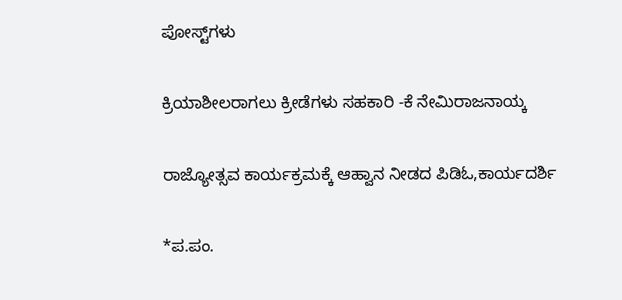ಪೋಸ್ಟ್‌ಗಳು

ಕ್ರಿಯಾಶೀಲರಾಗಲು ಕ್ರೀಡೆಗಳು ಸಹಕಾರಿ -ಕೆ ನೇಮಿರಾಜನಾಯ್ಕ

ರಾಜ್ಯೋತ್ಸವ ಕಾರ್ಯಕ್ರಮಕ್ಕೆ ಆಹ್ವಾನ ನೀಡದ ಪಿಡಿಓ,ಕಾರ್ಯದರ್ಶಿ

*ಪ.ಪಂ.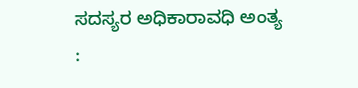ಸದಸ್ಯರ ಅಧಿಕಾರಾವಧಿ ಅಂತ್ಯ :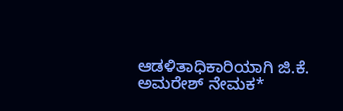ಆಡಳಿತಾಧಿಕಾರಿಯಾಗಿ ಜಿ.ಕೆ. ಅಮರೇಶ್ ನೇಮಕ*